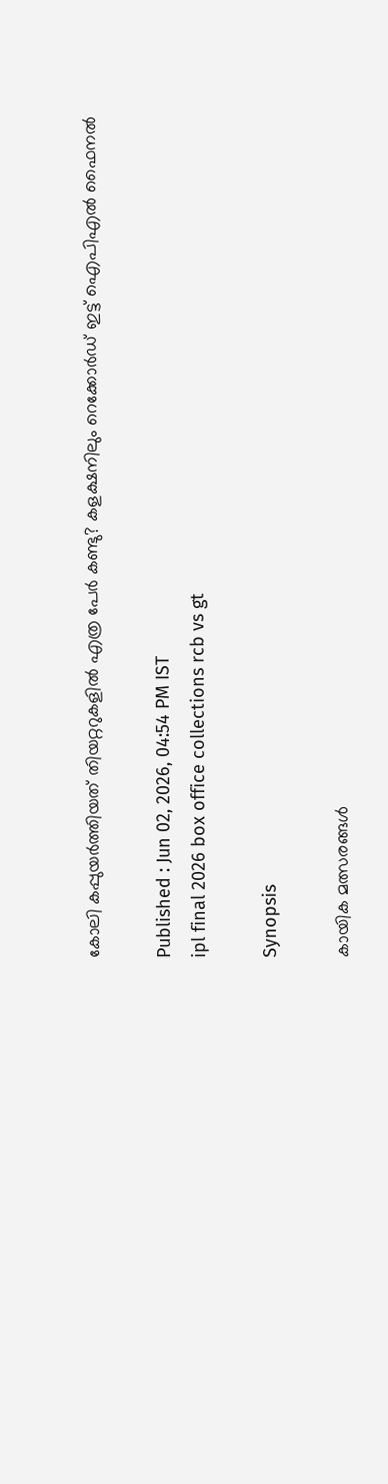കോലി കപ്പുയര്‍ത്തിയത് തിയറ്ററുകളില്‍ എത്ര പേര്‍ കണ്ടു? കളക്ഷനിലും റെക്കോര്‍ഡ് ഇട്ട് ഐപിഎല്‍ ഫൈനല്‍

Published : Jun 02, 2026, 04:54 PM IST
ipl final 2026 box office collections rcb vs gt

Synopsis

കായിക മത്സരങ്ങള്‍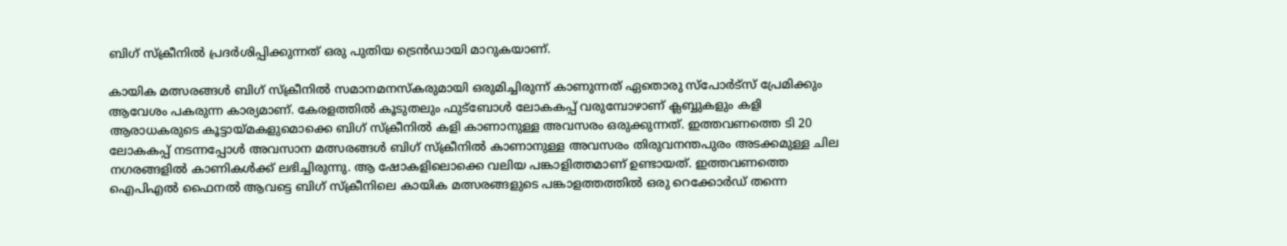ബിഗ് സ്ക്രീനില്‍ പ്രദര്‍ശിപ്പിക്കുന്നത് ഒരു പുതിയ ട്രെന്‍ഡായി മാറുകയാണ്.

കായിക മത്സരങ്ങള്‍ ബിഗ് സ്ക്രീനില്‍ സമാനമനസ്കരുമായി ഒരുമിച്ചിരുന്ന് കാണുന്നത് ഏതൊരു സ്പോര്‍ട്സ് പ്രേമിക്കും ആവേശം പകരുന്ന കാര്യമാണ്. കേരളത്തില്‍ കൂടുതലും ഫുട്ബോള്‍ ലോകകപ്പ് വരുമ്പോഴാണ് ക്ലബ്ബുകളും കളി ആരാധകരുടെ കൂട്ടായ്മകളുമൊക്കെ ബിഗ് സ്ക്രീനില്‍ കളി കാണാനുള്ള അവസരം ഒരുക്കുന്നത്. ഇത്തവണത്തെ ടി 20 ലോകകപ്പ് നടന്നപ്പോള്‍ അവസാന മത്സരങ്ങള്‍ ബിഗ് സ്ക്രീനില്‍ കാണാനുള്ള അവസരം തിരുവനന്തപുരം അടക്കമുള്ള ചില നഗരങ്ങളില്‍ കാണികള്‍ക്ക് ലഭിച്ചിരുന്നു. ആ ഷോകളിലൊക്കെ വലിയ പങ്കാളിത്തമാണ് ഉണ്ടായത്. ഇത്തവണത്തെ ഐപിഎല്‍ ഫൈനല്‍ ആവട്ടെ ബിഗ് സ്ക്രീനിലെ കായിക മത്സരങ്ങളുടെ പങ്കാളത്തത്തില്‍ ഒരു റെക്കോര്‍ഡ് തന്നെ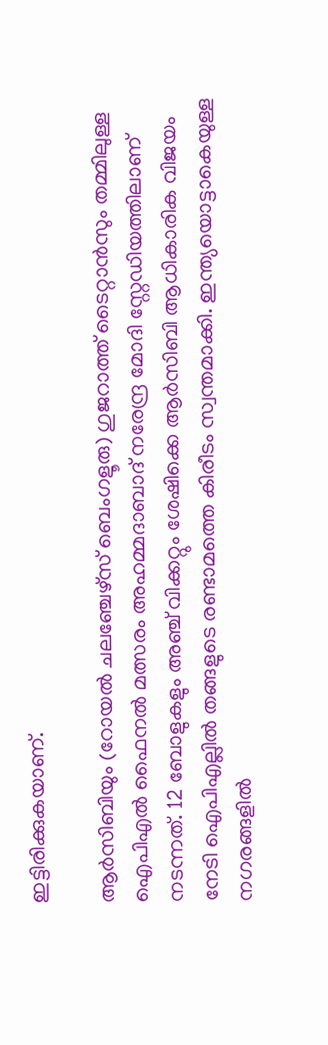ഇട്ടിരിക്കുകയാണ്.

ആര്‍സിബിയും (റോയല്‍ ചലഞ്ചേഴ്സ് ബെംഗളൂരു) ഗുജറാത്ത് ടൈറ്റാന്‍സും തമ്മിലുള്ള ഐപിഎല്‍ ഫൈനല്‍ മത്സരം അഹമ്മദാബാദ് നരേന്ദ്ര മോദി സ്റ്റേഡിയത്തിലാണ് നടന്നത്. 12 ബോളുകളും അഞ്ച് വിക്കറ്റും ശേഷിക്കെ ആര്‍സിബി ആധികാരിക വിജയം നേടി ഐപിഎല്ലില്‍ തങ്ങളുടെ രണ്ടാമത്തെ കിരീടം സ്വന്തമാക്കി. ഇന്ത്യയൊട്ടാകെയുള്ള നഗരങ്ങളില്‍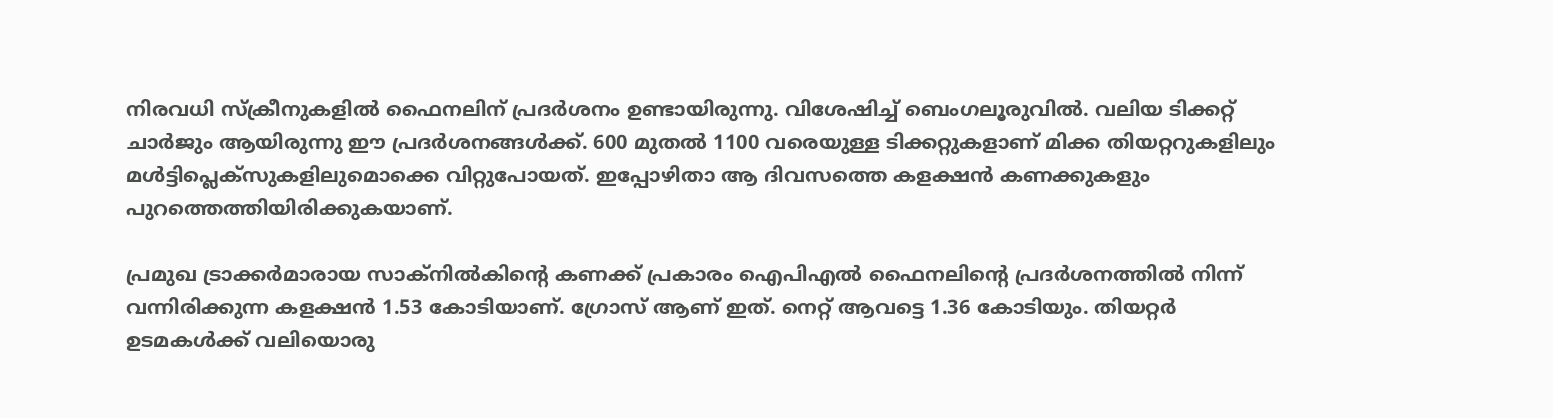നിരവധി സ്ക്രീനുകളില്‍ ഫൈനലിന് പ്രദര്‍ശനം ഉണ്ടായിരുന്നു. വിശേഷിച്ച് ബെംഗലൂരുവില്‍. വലിയ ടിക്കറ്റ് ചാര്‍ജും ആയിരുന്നു ഈ പ്രദര്‍ശനങ്ങള്‍ക്ക്. 600 മുതല്‍ 1100 വരെയുള്ള ടിക്കറ്റുകളാണ് മിക്ക തിയറ്ററുകളിലും മള്‍ട്ടിപ്ലെക്സുകളിലുമൊക്കെ വിറ്റുപോയത്. ഇപ്പോഴിതാ ആ ദിവസത്തെ കളക്ഷന്‍ കണക്കുകളും പുറത്തെത്തിയിരിക്കുകയാണ്.

പ്രമുഖ ട്രാക്കര്‍മാരായ സാക്നില്‍കിന്‍റെ കണക്ക് പ്രകാരം ഐപിഎല്‍ ഫൈനലിന്‍റെ പ്രദര്‍ശനത്തില്‍ നിന്ന് വന്നിരിക്കുന്ന കളക്ഷന്‍ 1.53 കോടിയാണ്. ഗ്രോസ് ആണ് ഇത്. നെറ്റ് ആവട്ടെ 1.36 കോടിയും. തിയറ്റര്‍ ഉടമകള്‍ക്ക് വലിയൊരു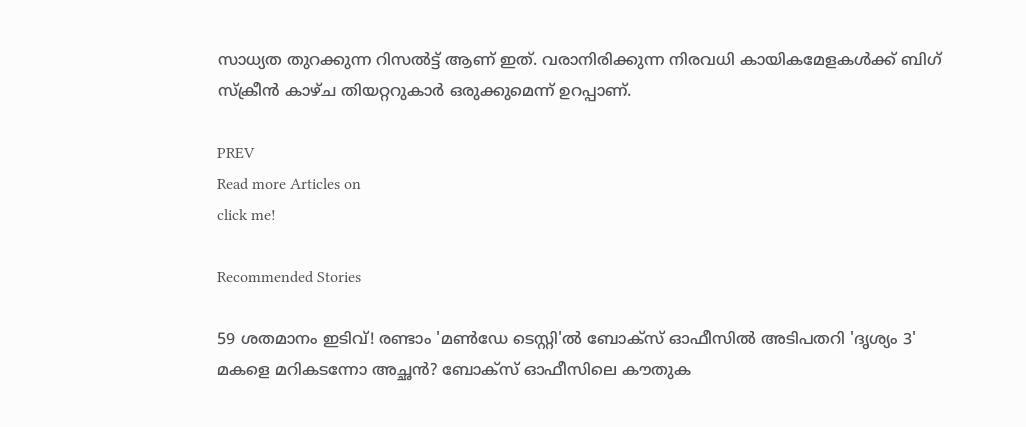സാധ്യത തുറക്കുന്ന റിസല്‍ട്ട് ആണ് ഇത്. വരാനിരിക്കുന്ന നിരവധി കായികമേളകള്‍ക്ക് ബിഗ് സ്ക്രീന്‍ കാഴ്ച തിയറ്ററുകാര്‍ ഒരുക്കുമെന്ന് ഉറപ്പാണ്.

PREV
Read more Articles on
click me!

Recommended Stories

59 ശതമാനം ഇടിവ്! രണ്ടാം 'മണ്‍ഡേ ടെസ്റ്റി'ല്‍ ബോക്സ് ഓഫീസില്‍ അടിപതറി 'ദൃശ്യം 3'
മകളെ മറികടന്നോ അച്ഛന്‍? ബോക്സ് ഓഫീസിലെ കൗതുക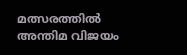മത്സരത്തില്‍ അന്തിമ വിജയം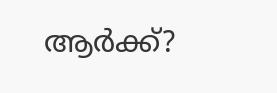ആര്‍ക്ക്?